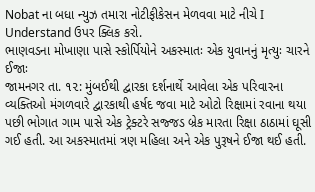Nobat ના બધા ન્યુઝ તમારા નોટીફીકેસન મેળવવા માટે નીચે I Understand ઉપર ક્લિક કરો.
ભાણવડના મોખાણા પાસે સ્કોર્પિયોને અકસ્માતઃ એક યુવાનનું મૃત્યુઃ ચારને ઈજાઃ
જામનગર તા. ૧૨: મુંબઈથી દ્વારકા દર્શનાર્થે આવેલા એક પરિવારના વ્યક્તિઓ મંગળવારે દ્વારકાથી હર્ષદ જવા માટે ઓટો રિક્ષામાં રવાના થયા પછી ભોગાત ગામ પાસે એક ટ્રેક્ટરે સજ્જડ બ્રેક મારતા રિક્ષા ઠાઠામાં ઘૂસી ગઈ હતી. આ અકસ્માતમાં ત્રણ મહિલા અને એક પુરૂષને ઈજા થઈ હતી.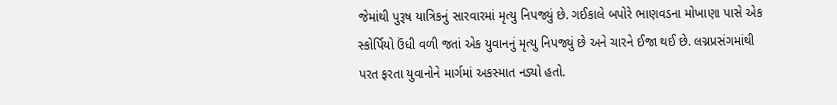જેમાંથી પુરૂષ યાત્રિકનું સારવારમાં મૃત્યુ નિપજ્યું છે. ગઈકાલે બપોરે ભાણવડના મોખાણા પાસે એક સ્કોર્પિયો ઉંધી વળી જતાં એક યુવાનનું મૃત્યુ નિપજ્યું છે અને ચારને ઈજા થઈ છે. લગ્નપ્રસંગમાંથી પરત ફરતા યુવાનોને માર્ગમાં અકસ્માત નડ્યો હતો.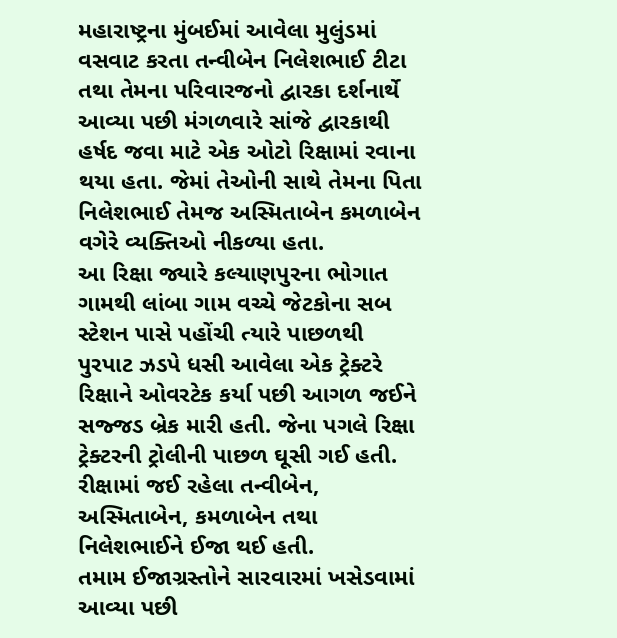મહારાષ્ટ્રના મુંબઈમાં આવેલા મુલુંડમાં વસવાટ કરતા તન્વીબેન નિલેશભાઈ ટીટા તથા તેમના પરિવારજનો દ્વારકા દર્શનાર્થે આવ્યા પછી મંગળવારે સાંજે દ્વારકાથી હર્ષદ જવા માટે એક ઓટો રિક્ષામાં રવાના થયા હતા. જેમાં તેઓની સાથે તેમના પિતા નિલેશભાઈ તેમજ અસ્મિતાબેન કમળાબેન વગેરે વ્યક્તિઓ નીકળ્યા હતા.
આ રિક્ષા જ્યારે કલ્યાણપુરના ભોગાત ગામથી લાંબા ગામ વચ્ચે જેટકોના સબ સ્ટેશન પાસે પહોંચી ત્યારે પાછળથી પુરપાટ ઝડપે ધસી આવેલા એક ટ્રેક્ટરે રિક્ષાને ઓવરટેક કર્યા પછી આગળ જઈને સજ્જડ બ્રેક મારી હતી. જેના પગલે રિક્ષા ટ્રેક્ટરની ટ્રોલીની પાછળ ઘૂસી ગઈ હતી. રીક્ષામાં જઈ રહેલા તન્વીબેન, અસ્મિતાબેન, કમળાબેન તથા નિલેશભાઈને ઈજા થઈ હતી.
તમામ ઈજાગ્રસ્તોને સારવારમાં ખસેડવામાં આવ્યા પછી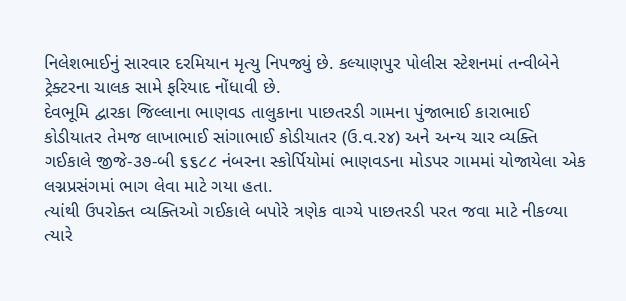નિલેશભાઈનું સારવાર દરમિયાન મૃત્યુ નિપજ્યું છે. કલ્યાણપુર પોલીસ સ્ટેશનમાં તન્વીબેને ટ્રેક્ટરના ચાલક સામે ફરિયાદ નોંધાવી છે.
દેવભૂમિ દ્વારકા જિલ્લાના ભાણવડ તાલુકાના પાછતરડી ગામના પુંજાભાઈ કારાભાઈ કોડીયાતર તેમજ લાખાભાઈ સાંગાભાઈ કોડીયાતર (ઉ.વ.ર૪) અને અન્ય ચાર વ્યક્તિ ગઈકાલે જીજે-૩૭-બી ૬૬૮૮ નંબરના સ્કોર્પિયોમાં ભાણવડના મોડપર ગામમાં યોજાયેલા એક લગ્નપ્રસંગમાં ભાગ લેવા માટે ગયા હતા.
ત્યાંથી ઉપરોક્ત વ્યક્તિઓ ગઈકાલે બપોરે ત્રણેક વાગ્યે પાછતરડી પરત જવા માટે નીકળ્યા ત્યારે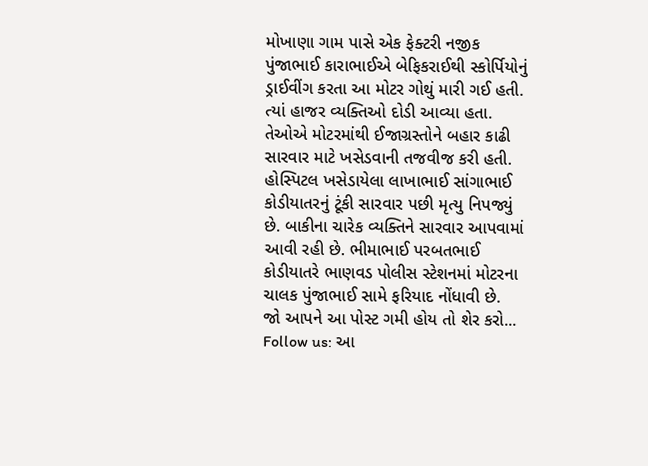મોખાણા ગામ પાસે એક ફેક્ટરી નજીક પુંજાભાઈ કારાભાઈએ બેફિકરાઈથી સ્કોર્પિયોનું ડ્રાઈવીંગ કરતા આ મોટર ગોથું મારી ગઈ હતી. ત્યાં હાજર વ્યક્તિઓ દોડી આવ્યા હતા. તેઓએ મોટરમાંથી ઈજાગ્રસ્તોને બહાર કાઢી સારવાર માટે ખસેડવાની તજવીજ કરી હતી.
હોસ્પિટલ ખસેડાયેલા લાખાભાઈ સાંગાભાઈ કોડીયાતરનું ટૂંકી સારવાર પછી મૃત્યુ નિપજ્યું છે. બાકીના ચારેક વ્યક્તિને સારવાર આપવામાં આવી રહી છે. ભીમાભાઈ પરબતભાઈ કોડીયાતરે ભાણવડ પોલીસ સ્ટેશનમાં મોટરના ચાલક પુંજાભાઈ સામે ફરિયાદ નોંધાવી છે.
જો આપને આ પોસ્ટ ગમી હોય તો શેર કરો...
Follow us: આ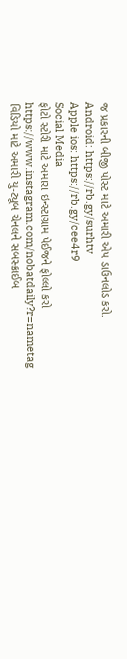જ પ્રકારની બીજી પોસ્ટ માટે અમારી એપ ડાઉનલોડ કરો.
Android: https://rb.gy/surhtv
Apple ios: https://rb.gy/cee4r9
Social Media
ફોટો સ્ટોરી માટે અમારા ઇન્સ્ટાગ્રામ પેઈજને ફોલ્લો કરો
https://www.instagram.com/nobatdaily?r=nametag
વિડિયો માટે અમારી યુ-ટ્યૂબ ચેનલને સબસ્ક્રાઈબ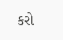કરો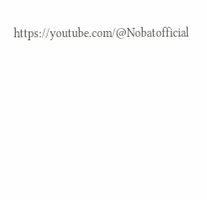https://youtube.com/@Nobatofficial